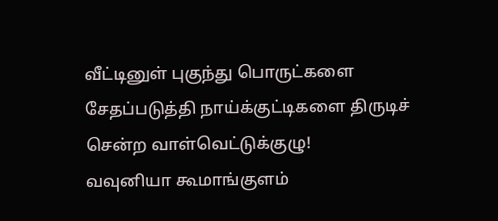வீட்டினுள் புகுந்து பொருட்களை சேதப்படுத்தி நாய்க்குட்டிகளை திருடிச் சென்ற வாள்வெட்டுக்குழு!
வவுனியா கூமாங்குளம்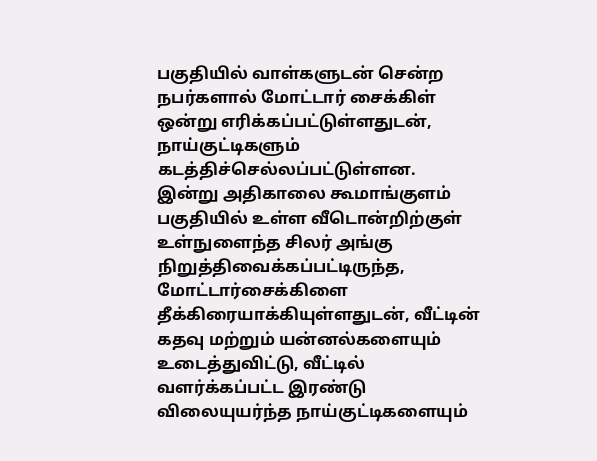பகுதியில் வாள்களுடன் சென்ற நபர்களால் மோட்டார் சைக்கிள் ஒன்று எரிக்கப்பட்டுள்ளதுடன், நாய்குட்டிகளும் கடத்திச்செல்லப்பட்டுள்ளன.
இன்று அதிகாலை கூமாங்குளம் பகுதியில் உள்ள வீடொன்றிற்குள் உள்நுளைந்த சிலர் அங்கு நிறுத்திவைக்கப்பட்டிருந்த, மோட்டார்சைக்கிளை தீக்கிரையாக்கியுள்ளதுடன், வீட்டின் கதவு மற்றும் யன்னல்களையும் உடைத்துவிட்டு, வீட்டில் வளர்க்கப்பட்ட இரண்டு விலையுயர்ந்த நாய்குட்டிகளையும்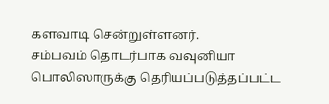களவாடி சென்றுள்ளனர்.
சம்பவம் தொடர்பாக வவுனியா பொலிஸாருக்கு தெரியப்படுத்தப்பட்ட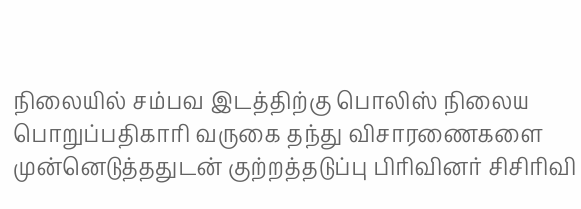நிலையில் சம்பவ இடத்திற்கு பொலிஸ் நிலைய பொறுப்பதிகாரி வருகை தந்து விசாரணைகளை முன்னெடுத்ததுடன் குற்றத்தடுப்பு பிரிவினர் சிசிரிவி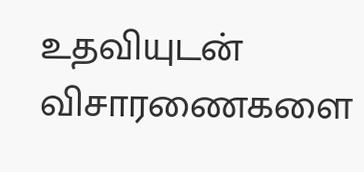உதவியுடன் விசாரணைகளை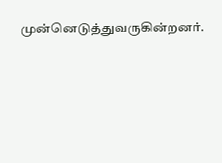முன்னெடுத்துவருகின்றனர்.